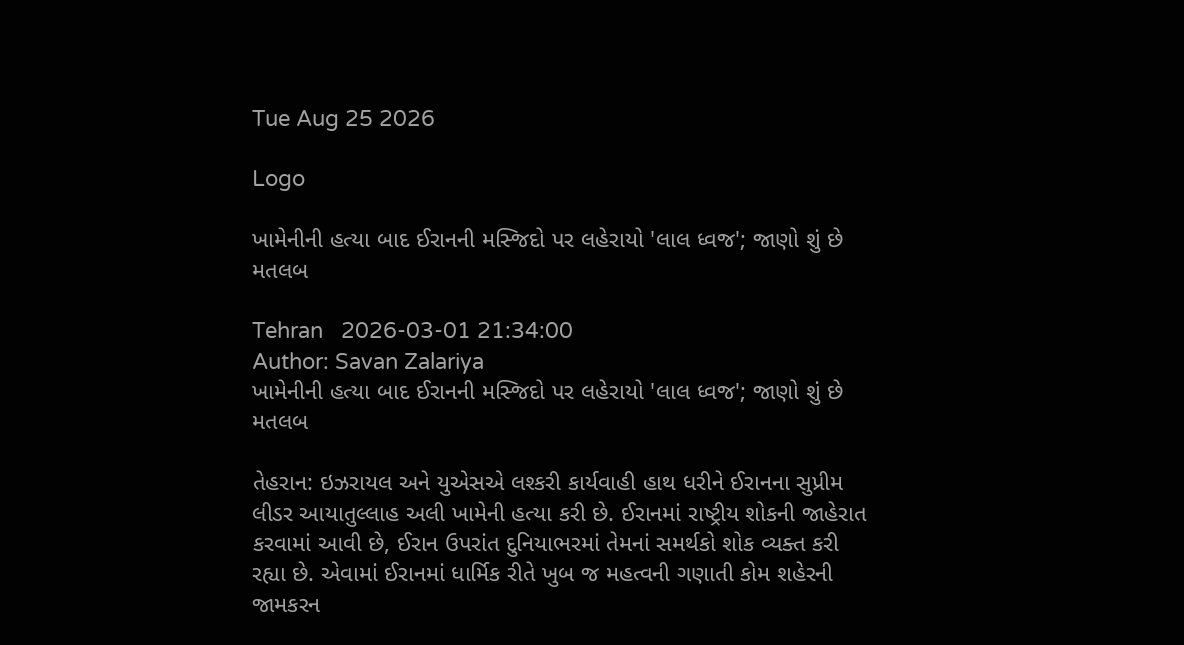Tue Aug 25 2026

Logo

ખામેનીની હત્યા બાદ ઈરાનની મસ્જિદો પર લહેરાયો 'લાલ ધ્વજ'; જાણો શું છે મતલબ

Tehran   2026-03-01 21:34:00
Author: Savan Zalariya
ખામેનીની હત્યા બાદ ઈરાનની મસ્જિદો પર લહેરાયો 'લાલ ધ્વજ'; જાણો શું છે મતલબ

તેહરાન: ઇઝરાયલ અને યુએસએ લશ્કરી કાર્યવાહી હાથ ધરીને ઈરાનના સુપ્રીમ લીડર આયાતુલ્લાહ અલી ખામેની હત્યા કરી છે. ઈરાનમાં રાષ્ટ્રીય શોકની જાહેરાત કરવામાં આવી છે, ઈરાન ઉપરાંત દુનિયાભરમાં તેમનાં સમર્થકો શોક વ્યક્ત કરી રહ્યા છે. એવામાં ઈરાનમાં ધાર્મિક રીતે ખુબ જ મહત્વની ગણાતી કોમ શહેરની જામકરન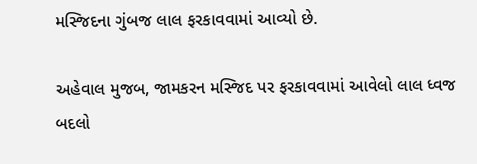મસ્જિદના ગુંબજ લાલ ફરકાવવામાં આવ્યો છે.

અહેવાલ મુજબ, જામકરન મસ્જિદ પર ફરકાવવામાં આવેલો લાલ ધ્વજ બદલો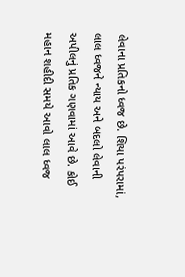લેવાના પ્રતિકનો ધ્વજ છે. શિયા પરંપરામાં, લાલ ધ્વજને ન્યાય અને બદલો લેવાની અપીલનું પ્રતિક ગણવામાં આવે છે. કોઈ મહાન શહીદી સમયે આવો લાલ ધ્વજ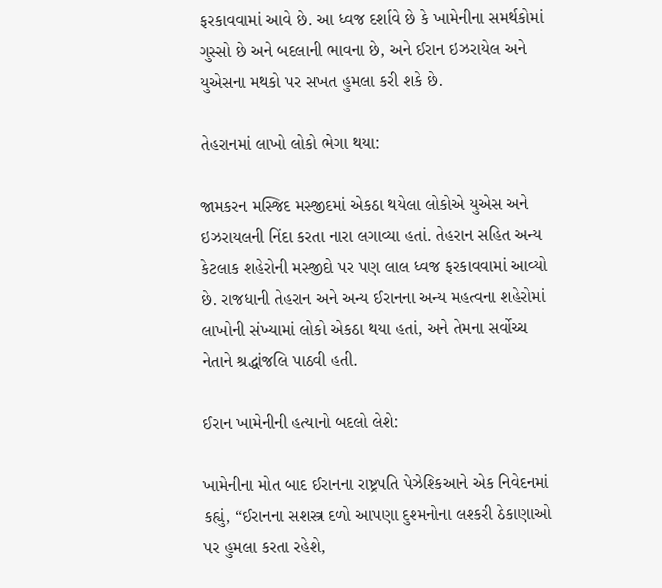ફરકાવવામાં આવે છે. આ ધ્વજ દર્શાવે છે કે ખામેનીના સમર્થકોમાં ગુસ્સો છે અને બદલાની ભાવના છે, અને ઈરાન ઇઝરાયેલ અને યુએસના મથકો પર સખત હુમલા કરી શકે છે.

તેહરાનમાં લાખો લોકો ભેગા થયા:

જામકરન મસ્જિદ મસ્જીદમાં એકઠા થયેલા લોકોએ યુએસ અને ઇઝરાયલની નિંદા કરતા નારા લગાવ્યા હતાં. તેહરાન સહિત અન્ય કેટલાક શહેરોની મસ્જીદો પર પણ લાલ ધ્વજ ફરકાવવામાં આવ્યો છે. રાજધાની તેહરાન અને અન્ય ઈરાનના અન્ય મહત્વના શહેરોમાં લાખોની સંખ્યામાં લોકો એકઠા થયા હતાં, અને તેમના સર્વોચ્ચ નેતાને શ્રદ્ધાંજલિ પાઠવી હતી.

ઈરાન ખામેનીની હત્યાનો બદલો લેશે:

ખામેનીના મોત બાદ ઈરાનના રાષ્ટ્રપતિ પેઝેશ્કિઆને એક નિવેદનમાં કહ્યું, “ઈરાનના સશસ્ત્ર દળો આપણા દુશ્મનોના લશ્કરી ઠેકાણાઓ પર હુમલા કરતા રહેશે,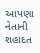આપણા નેતાની શહાદત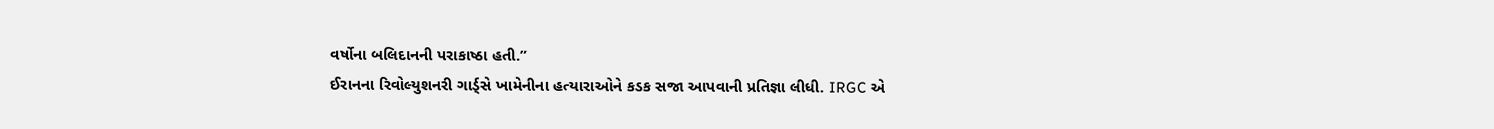વર્ષોના બલિદાનની પરાકાષ્ઠા હતી.”
ઈરાનના રિવોલ્યુશનરી ગાર્ડ્સે ખામેનીના હત્યારાઓને કડક સજા આપવાની પ્રતિજ્ઞા લીધી. IRGC એ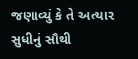જણાવ્યું કે તે અત્યાર સુધીનું સૌથી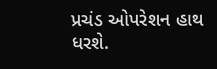પ્રચંડ ઓપરેશન હાથ ધરશે.